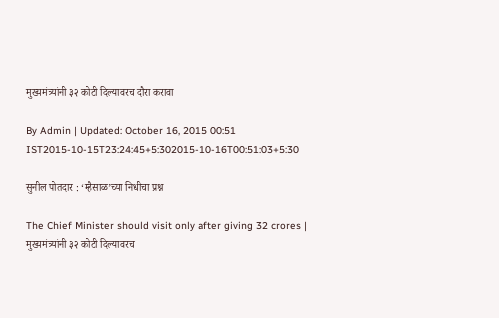मुख्यमंत्र्यांनी ३२ कोटी दिल्यावरच दौरा करावा

By Admin | Updated: October 16, 2015 00:51 IST2015-10-15T23:24:45+5:302015-10-16T00:51:03+5:30

सुनील पोतदार : ‘म्हैसाळ’च्या निधीचा प्रश्न

The Chief Minister should visit only after giving 32 crores | मुख्यमंत्र्यांनी ३२ कोटी दिल्यावरच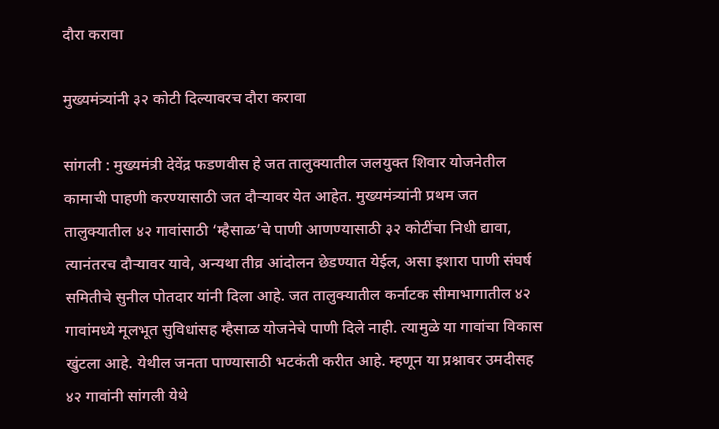दौरा करावा

मुख्यमंत्र्यांनी ३२ कोटी दिल्यावरच दौरा करावा

सांगली : मुख्यमंत्री देवेंद्र फडणवीस हे जत तालुक्यातील जलयुक्त शिवार योजनेतील कामाची पाहणी करण्यासाठी जत दौऱ्यावर येत आहेत. मुख्यमंत्र्यांनी प्रथम जत तालुक्यातील ४२ गावांसाठी ‘म्हैसाळ’चे पाणी आणण्यासाठी ३२ कोटींचा निधी द्यावा, त्यानंतरच दौऱ्यावर यावे, अन्यथा तीव्र आंदोलन छेडण्यात येईल, असा इशारा पाणी संघर्ष समितीचे सुनील पोतदार यांनी दिला आहे. जत तालुक्यातील कर्नाटक सीमाभागातील ४२ गावांमध्ये मूलभूत सुविधांसह म्हैसाळ योजनेचे पाणी दिले नाही. त्यामुळे या गावांचा विकास खुंटला आहे. येथील जनता पाण्यासाठी भटकंती करीत आहे. म्हणून या प्रश्नावर उमदीसह ४२ गावांनी सांगली येथे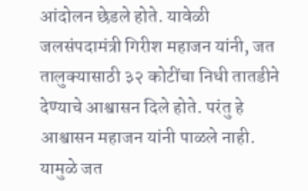आंदोलन छेडले होते. यावेळी जलसंपदामंत्री गिरीश महाजन यांनी, जत तालुक्यासाठी ३२ कोटींचा निधी तातडीने देण्याचे आश्वासन दिले होते. परंतु हे आश्वासन महाजन यांनी पाळले नाही. यामुळे जत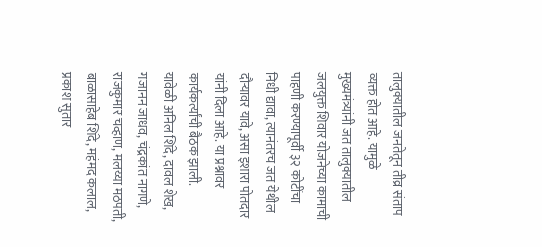तालुक्यातील जनतेतून तीव्र संताप व्यक्त होत आहे. यामुळे मुख्यमंत्र्यांनी जत तालुक्यातील जलयुक्त शिवार योजनेच्या कामाची पाहणी करण्यापूर्वी ३२ कोटींचा निधी द्यावा, त्यानंतरच जत येथील दौऱ्यावर यावे, असा इशारा पोतदार यांनी दिला आहे. या प्रश्नावर कार्यकर्त्यांची बैठक झाली.
यावेळी अनिल शिंदे, दावल शेख, गजानन जाधव, चंद्रकांत नागणे, राजकुमार चव्हाण, मलय्या मठपती, बाळासाहेब शिंदे, महंमद कलाल, प्रकाश सुतार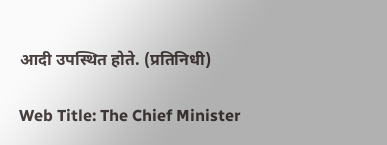आदी उपस्थित होते. (प्रतिनिधी)

Web Title: The Chief Minister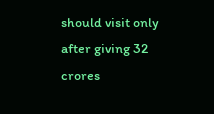should visit only after giving 32 crores